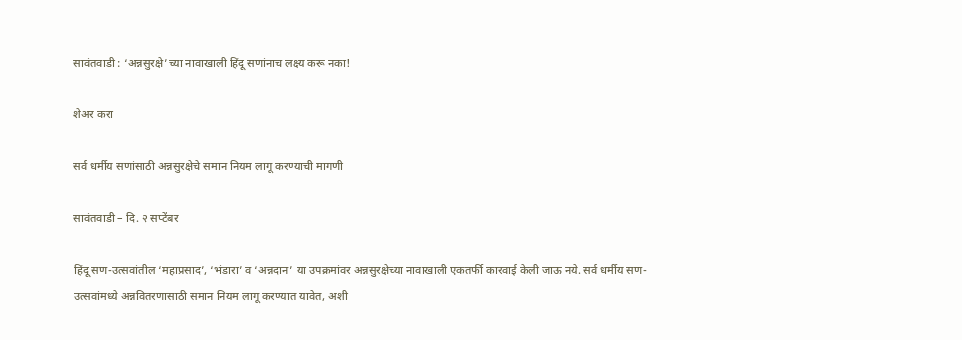सावंतवाडी : ‘अन्नसुरक्षे’च्या नावाखाली हिंदू सणांनाच लक्ष्य करू नका!

शेअर करा

सर्व धर्मीय सणांसाठी अन्नसुरक्षेचे समान नियम लागू करण्याची मागणी

सावंतवाडी – दि. २ सप्टेंबर

हिंदू सण-उत्सवांतील ‘महाप्रसाद’, ‘भंडारा’ व ‘अन्नदान’ या उपक्रमांवर अन्नसुरक्षेच्या नावाखाली एकतर्फी कारवाई केली जाऊ नये. सर्व धर्मीय सण-उत्सवांमध्ये अन्नवितरणासाठी समान नियम लागू करण्यात यावेत, अशी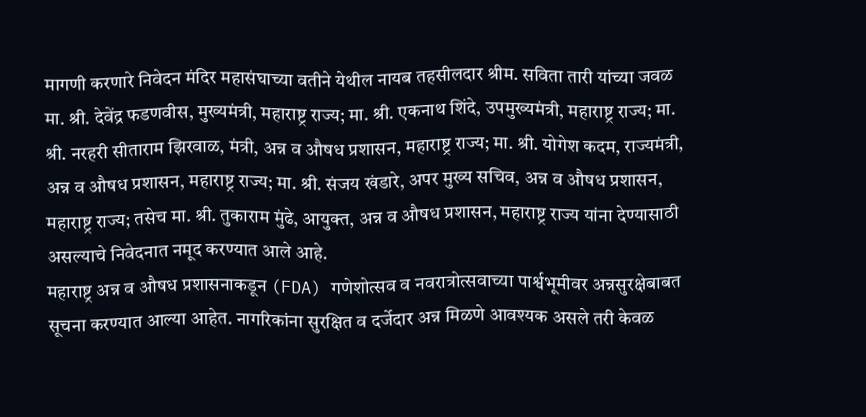मागणी करणारे निवेदन मंदिर महासंघाच्या वतीने येथील नायब तहसीलदार श्रीम. सविता तारी यांच्या जवळ
मा. श्री. देवेंद्र फडणवीस, मुख्यमंत्री, महाराष्ट्र राज्य; मा. श्री. एकनाथ शिंदे, उपमुख्यमंत्री, महाराष्ट्र राज्य; मा. श्री. नरहरी सीताराम झिरवाळ, मंत्री, अन्न व औषध प्रशासन, महाराष्ट्र राज्य; मा. श्री. योगेश कदम, राज्यमंत्री, अन्न व औषध प्रशासन, महाराष्ट्र राज्य; मा. श्री. संजय खंडारे, अपर मुख्य सचिव, अन्न व औषध प्रशासन, महाराष्ट्र राज्य; तसेच मा. श्री. तुकाराम मुंढे, आयुक्त, अन्न व औषध प्रशासन, महाराष्ट्र राज्य यांना देण्यासाठी असल्याचे निवेदनात नमूद करण्यात आले आहे.
महाराष्ट्र अन्न व औषध प्रशासनाकडून (FDA) गणेशोत्सव व नवरात्रोत्सवाच्या पार्श्वभूमीवर अन्नसुरक्षेबाबत सूचना करण्यात आल्या आहेत. नागरिकांना सुरक्षित व दर्जेदार अन्न मिळणे आवश्यक असले तरी केवळ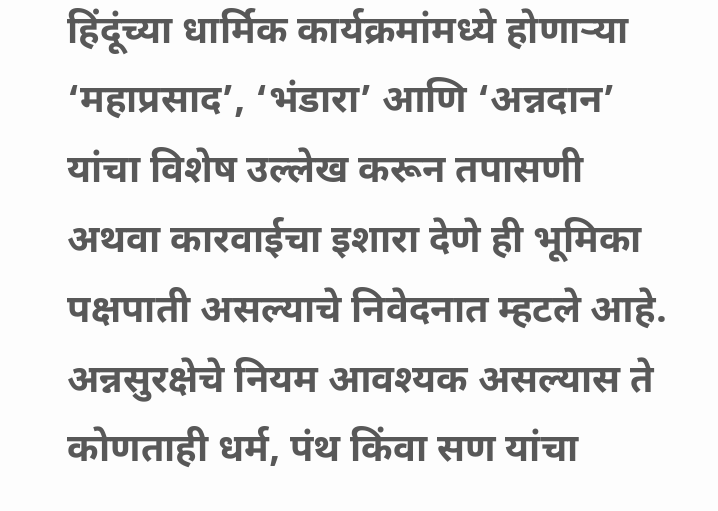हिंदूंच्या धार्मिक कार्यक्रमांमध्ये होणाऱ्या ‘महाप्रसाद’, ‘भंडारा’ आणि ‘अन्नदान’ यांचा विशेष उल्लेख करून तपासणी अथवा कारवाईचा इशारा देणे ही भूमिका पक्षपाती असल्याचे निवेदनात म्हटले आहे. अन्नसुरक्षेचे नियम आवश्यक असल्यास ते कोणताही धर्म, पंथ किंवा सण यांचा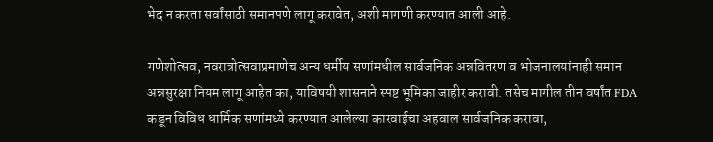भेद न करता सर्वांसाठी समानपणे लागू करावेत, अशी मागणी करण्यात आली आहे.

गणेशोत्सव, नवरात्रोत्सवाप्रमाणेच अन्य धर्मीय सणांमधील सार्वजनिक अन्नवितरण व भोजनालयांनाही समान अन्नसुरक्षा नियम लागू आहेत का, याविषयी शासनाने स्पष्ट भूमिका जाहीर करावी. तसेच मागील तीन वर्षांत FDA कडून विविध धार्मिक सणांमध्ये करण्यात आलेल्या कारवाईचा अहवाल सार्वजनिक करावा,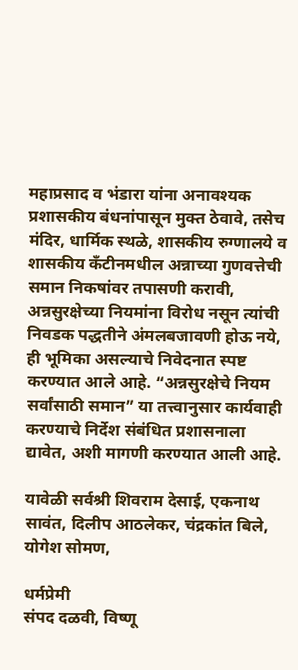महाप्रसाद व भंडारा यांना अनावश्यक प्रशासकीय बंधनांपासून मुक्त ठेवावे, तसेच मंदिर, धार्मिक स्थळे, शासकीय रुग्णालये व शासकीय कँटीनमधील अन्नाच्या गुणवत्तेची समान निकषांवर तपासणी करावी,
अन्नसुरक्षेच्या नियमांना विरोध नसून त्यांची निवडक पद्धतीने अंमलबजावणी होऊ नये, ही भूमिका असल्याचे निवेदनात स्पष्ट करण्यात आले आहे. “अन्नसुरक्षेचे नियम सर्वांसाठी समान” या तत्त्वानुसार कार्यवाही करण्याचे निर्देश संबंधित प्रशासनाला द्यावेत, अशी मागणी करण्यात आली आहे.

यावेळी सर्वश्री शिवराम देसाई, एकनाथ सावंत, दिलीप आठलेकर, चंद्रकांत बिले, योगेश सोमण,

धर्मप्रेमी
संपद दळवी, विष्णू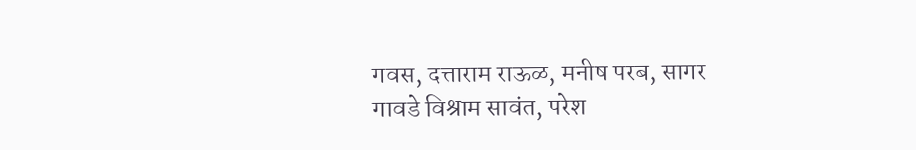गवस, दत्ताराम राऊळ, मनीष परब, सागर गावडे विश्राम सावंत, परेश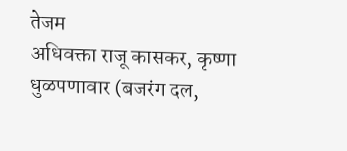तेजम
अधिवक्ता राजू कासकर, कृष्णा धुळपणावार (बजरंग दल,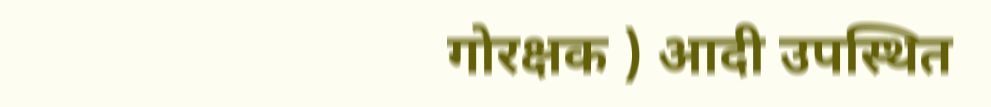गोरक्षक ) आदी उपस्थित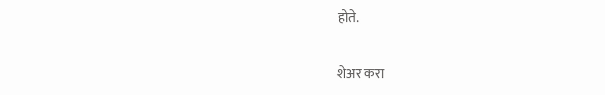होते.

शेअर करा